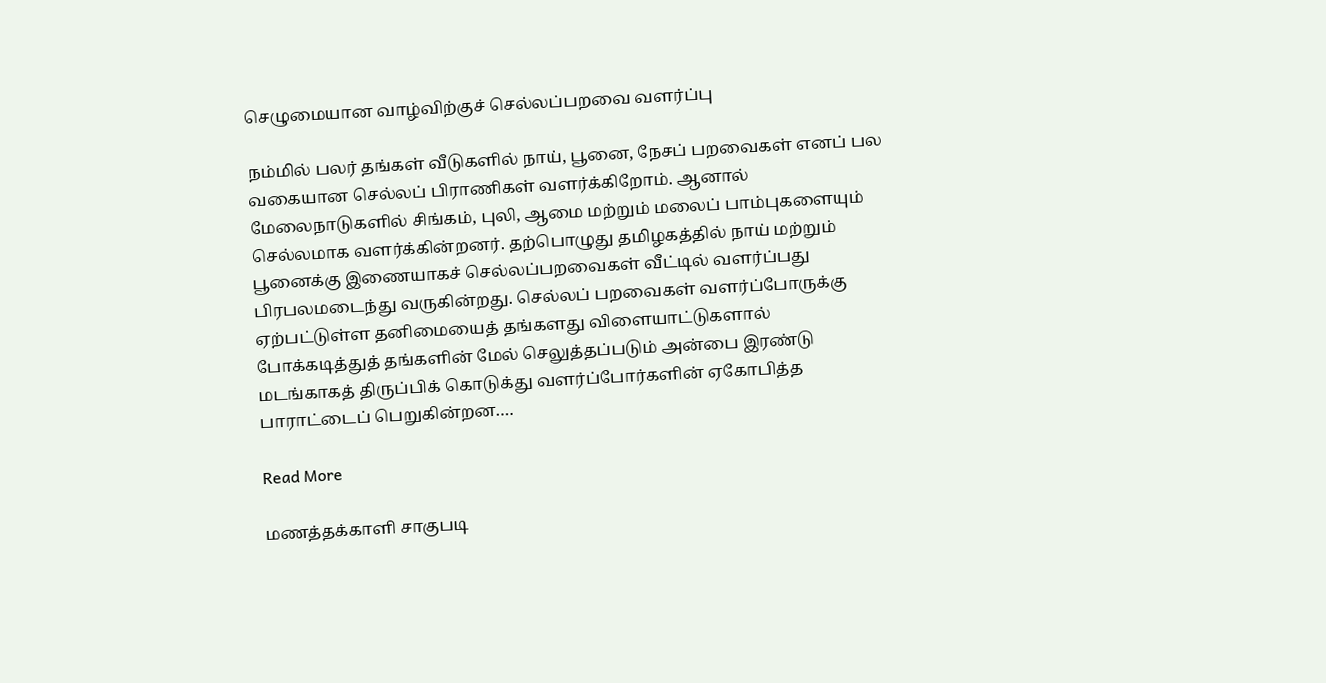செழுமையான வாழ்விற்குச் செல்லப்பறவை வளர்ப்பு

நம்மில் பலர் தங்கள் வீடுகளில் நாய், பூனை, நேசப் பறவைகள் எனப் பல வகையான செல்லப் பிராணிகள் வளர்க்கிறோம். ஆனால் மேலைநாடுகளில் சிங்கம், புலி, ஆமை மற்றும் மலைப் பாம்புகளையும் செல்லமாக வளர்க்கின்றனர். தற்பொழுது தமிழகத்தில் நாய் மற்றும் பூனைக்கு இணையாகச் செல்லப்பறவைகள் வீட்டில் வளர்ப்பது பிரபலமடைந்து வருகின்றது. செல்லப் பறவைகள் வளர்ப்போருக்கு ஏற்பட்டுள்ள தனிமையைத் தங்களது விளையாட்டுகளால் போக்கடித்துத் தங்களின் மேல் செலுத்தப்படும் அன்பை இரண்டு மடங்காகத் திருப்பிக் கொடுக்து வளர்ப்போர்களின் ஏகோபித்த பாராட்டைப் பெறுகின்றன….

Read More

மணத்தக்காளி சாகுபடி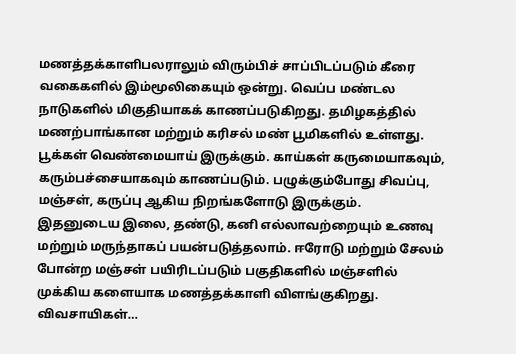மணத்தக்காளிபலராலும் விரும்பிச் சாப்பிடப்படும் கீரை வகைகளில் இம்மூலிகையும் ஒன்று. வெப்ப மண்டல நாடுகளில் மிகுதியாகக் காணப்படுகிறது. தமிழகத்தில் மணற்பாங்கான மற்றும் கரிசல் மண் பூமிகளில் உள்ளது. பூக்கள் வெண்மையாய் இருக்கும். காய்கள் கருமையாகவும், கரும்பச்சையாகவும் காணப்படும். பழுக்கும்போது சிவப்பு, மஞ்சள், கருப்பு ஆகிய நிறங்களோடு இருக்கும். இதனுடைய இலை, தண்டு, கனி எல்லாவற்றையும் உணவு மற்றும் மருந்தாகப் பயன்படுத்தலாம். ஈரோடு மற்றும் சேலம் போன்ற மஞ்சள் பயிரிடப்படும் பகுதிகளில் மஞ்சளில் முக்கிய களையாக மணத்தக்காளி விளங்குகிறது. விவசாயிகள்…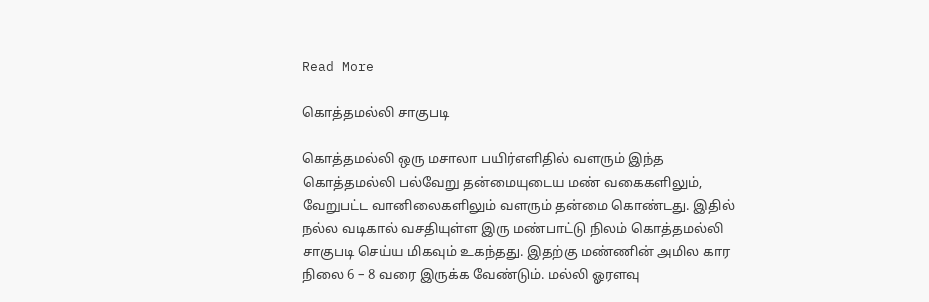Read More

கொத்தமல்லி சாகுபடி

கொத்தமல்லி ஒரு மசாலா பயிர்எளிதில் வளரும் இந்த கொத்தமல்லி பல்வேறு தன்மையுடைய மண் வகைகளிலும், வேறுபட்ட வானிலைகளிலும் வளரும் தன்மை கொண்டது. இதில் நல்ல வடிகால் வசதியுள்ள இரு மண்பாட்டு நிலம் கொத்தமல்லி சாகுபடி செய்ய மிகவும் உகந்தது. இதற்கு மண்ணின் அமில கார நிலை 6 – 8 வரை இருக்க வேண்டும். மல்லி ஓரளவு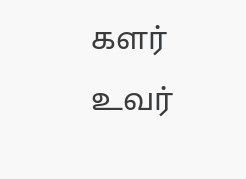களர் உவர்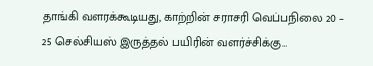தாங்கி வளரக்கூடியது, காற்றின் சராசரி வெப்பநிலை 20 – 25 செல்சியஸ் இருத்தல் பயிரின் வளர்ச்சிக்கு…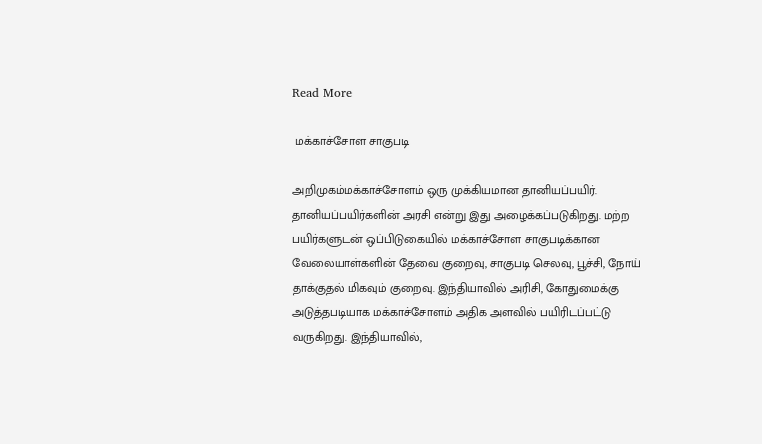Read More

 மக்காச்சோள சாகுபடி

அறிமுகம்மக்காச்சோளம் ஒரு முக்கியமான தானியப்பயிர். தானியப்பயிர்களின் அரசி என்று இது அழைக்கப்படுகிறது. மற்ற பயிர்களுடன் ஒப்பிடுகையில் மக்காச்சோள சாகுபடிக்கான வேலையாள்களின் தேவை குறைவு, சாகுபடி செலவு, பூச்சி, நோய் தாக்குதல் மிகவும் குறைவு. இந்தியாவில் அரிசி, கோதுமைக்கு அடுத்தபடியாக மக்காச்சோளம் அதிக அளவில் பயிரிடப்பட்டு வருகிறது. இந்தியாவில்,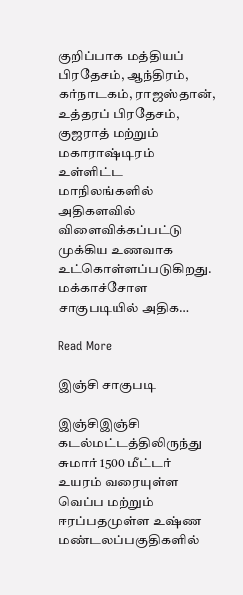குறிப்பாக மத்தியப் பிரதேசம், ஆந்திரம், கர்நாடகம், ராஜஸ்தான், உத்தரப் பிரதேசம், குஜராத் மற்றும் மகாராஷ்டிரம் உள்ளிட்ட மாநிலங்களில் அதிகளவில் விளைவிக்கப்பட்டு முக்கிய உணவாக உட்கொள்ளப்படுகிறது. மக்காச்சோள சாகுபடியில் அதிக…

Read More

இஞ்சி சாகுபடி

இஞ்சிஇஞ்சி கடல்மட்டத்திலிருந்து சுமார் 1500 மீட்டர் உயரம் வரையுள்ள வெப்ப மற்றும் ஈரப்பதமுள்ள உஷ்ண மண்டலப்பகுதிகளில்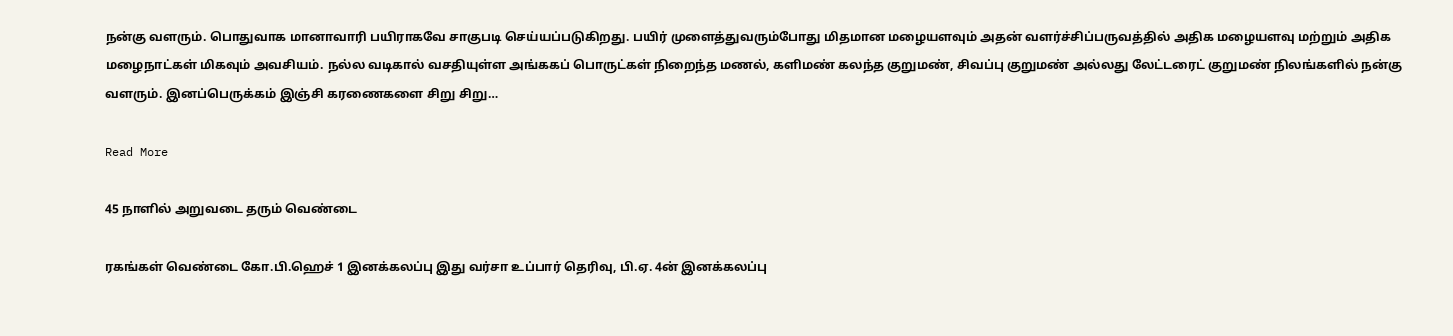நன்கு வளரும். பொதுவாக மானாவாரி பயிராகவே சாகுபடி செய்யப்படுகிறது. பயிர் முளைத்துவரும்போது மிதமான மழையளவும் அதன் வளர்ச்சிப்பருவத்தில் அதிக மழையளவு மற்றும் அதிக மழைநாட்கள் மிகவும் அவசியம். நல்ல வடிகால் வசதியுள்ள அங்ககப் பொருட்கள் நிறைந்த மணல், களிமண் கலந்த குறுமண், சிவப்பு குறுமண் அல்லது லேட்டரைட் குறுமண் நிலங்களில் நன்கு வளரும். இனப்பெருக்கம் இஞ்சி கரணைகளை சிறு சிறு…

Read More

45 நாளில் அறுவடை தரும் வெண்டை

ரகங்கள் வெண்டை கோ.பி.ஹெச் 1 இனக்கலப்பு இது வர்சா உப்பார் தெரிவு, பி.ஏ. 4ன் இனக்கலப்பு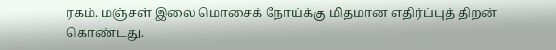ரகம். மஞ்சள் இலை மொசைக் நோய்க்கு மிதமான எதிர்ப்புத் திறன் கொண்டது.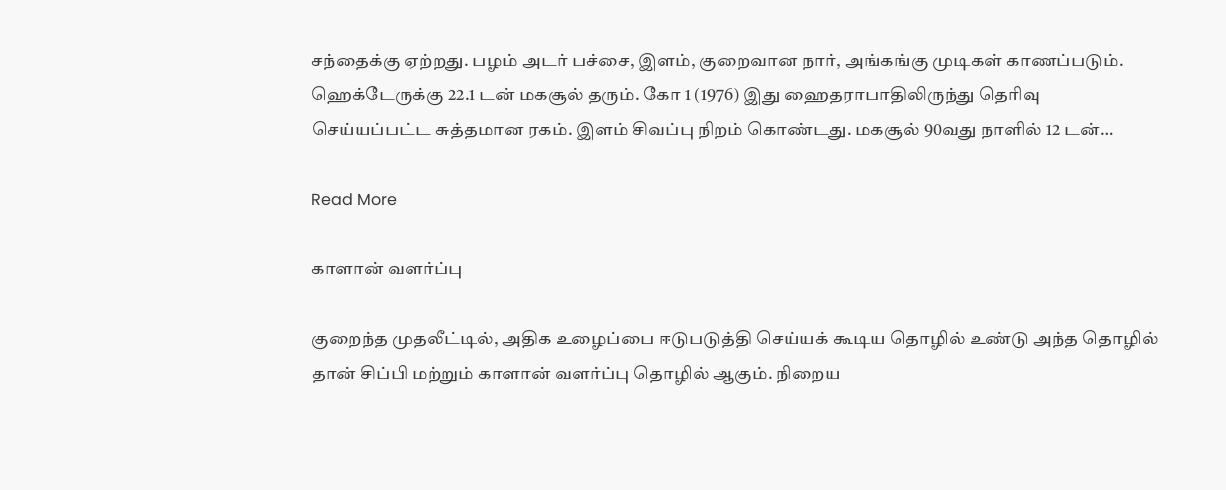சந்தைக்கு ஏற்றது. பழம் அடர் பச்சை, இளம், குறைவான நார், அங்கங்கு முடிகள் காணப்படும். ஹெக்டேருக்கு 22.1 டன் மகசூல் தரும். கோ 1 (1976) இது ஹைதராபாதிலிருந்து தெரிவு செய்யப்பட்ட சுத்தமான ரகம். இளம் சிவப்பு நிறம் கொண்டது. மகசூல் 90வது நாளில் 12 டன்…

Read More

காளான் வளர்ப்பு

குறைந்த முதலீட்டில், அதிக உழைப்பை ஈடுபடுத்தி செய்யக் கூடிய தொழில் உண்டு அந்த தொழில் தான் சிப்பி மற்றும் காளான் வளர்ப்பு தொழில் ஆகும். நிறைய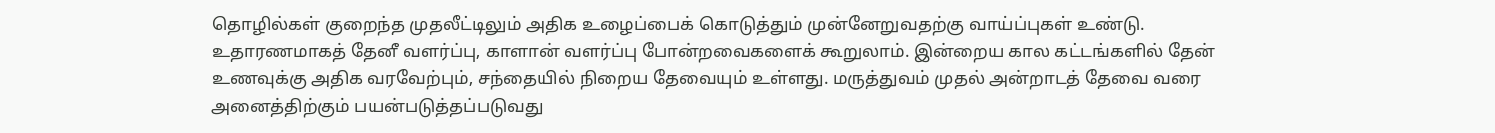தொழில்கள் குறைந்த முதலீட்டிலும் அதிக உழைப்பைக் கொடுத்தும் முன்னேறுவதற்கு வாய்ப்புகள் உண்டு. உதாரணமாகத் தேனீ வளர்ப்பு, காளான் வளர்ப்பு போன்றவைகளைக் கூறுலாம். இன்றைய கால கட்டங்களில் தேன் உணவுக்கு அதிக வரவேற்பும், சந்தையில் நிறைய தேவையும் உள்ளது. மருத்துவம் முதல் அன்றாடத் தேவை வரை அனைத்திற்கும் பயன்படுத்தப்படுவது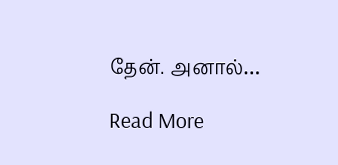தேன். அனால்…

Read More